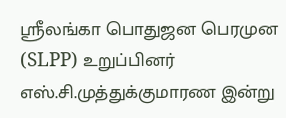ஸ்ரீலங்கா பொதுஜன பெரமுன (SLPP) உறுப்பினர் எஸ்.சி.முத்துக்குமாரண இன்று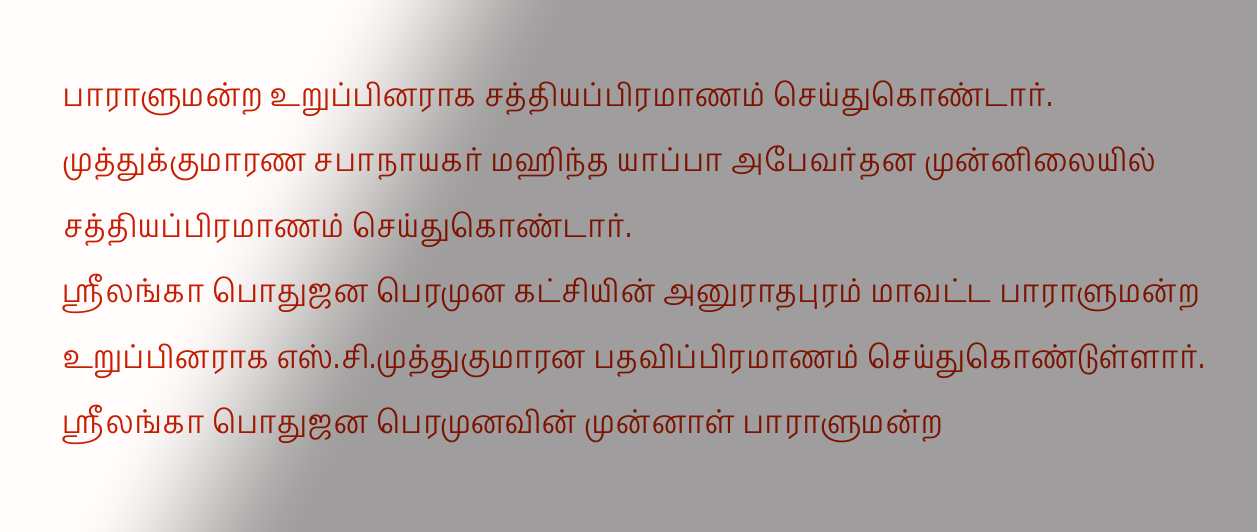பாராளுமன்ற உறுப்பினராக சத்தியப்பிரமாணம் செய்துகொண்டார்.
முத்துக்குமாரண சபாநாயகர் மஹிந்த யாப்பா அபேவர்தன முன்னிலையில் சத்தியப்பிரமாணம் செய்துகொண்டார்.
ஸ்ரீலங்கா பொதுஜன பெரமுன கட்சியின் அனுராதபுரம் மாவட்ட பாராளுமன்ற உறுப்பினராக எஸ்.சி.முத்துகுமாரன பதவிப்பிரமாணம் செய்துகொண்டுள்ளார்.
ஸ்ரீலங்கா பொதுஜன பெரமுனவின் முன்னாள் பாராளுமன்ற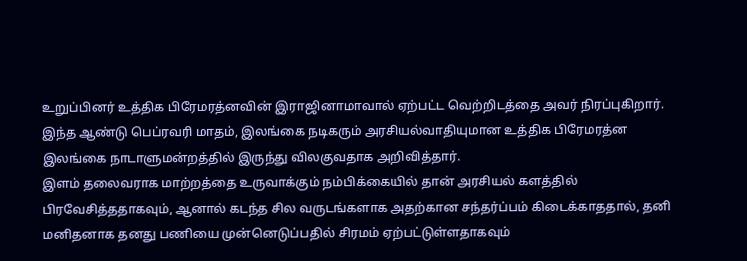உறுப்பினர் உத்திக பிரேமரத்னவின் இராஜினாமாவால் ஏற்பட்ட வெற்றிடத்தை அவர் நிரப்புகிறார்.
இந்த ஆண்டு பெப்ரவரி மாதம், இலங்கை நடிகரும் அரசியல்வாதியுமான உத்திக பிரேமரத்ன இலங்கை நாடாளுமன்றத்தில் இருந்து விலகுவதாக அறிவித்தார்.
இளம் தலைவராக மாற்றத்தை உருவாக்கும் நம்பிக்கையில் தான் அரசியல் களத்தில் பிரவேசித்ததாகவும், ஆனால் கடந்த சில வருடங்களாக அதற்கான சந்தர்ப்பம் கிடைக்காததால், தனி மனிதனாக தனது பணியை முன்னெடுப்பதில் சிரமம் ஏற்பட்டுள்ளதாகவும்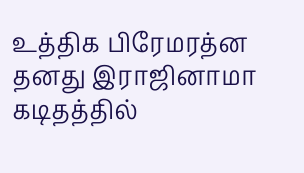உத்திக பிரேமரத்ன தனது இராஜினாமா கடிதத்தில்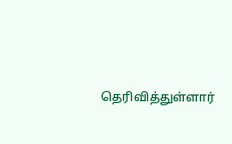தெரிவித்துள்ளார்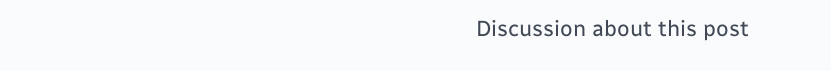Discussion about this post